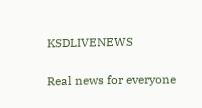KSDLIVENEWS

Real news for everyone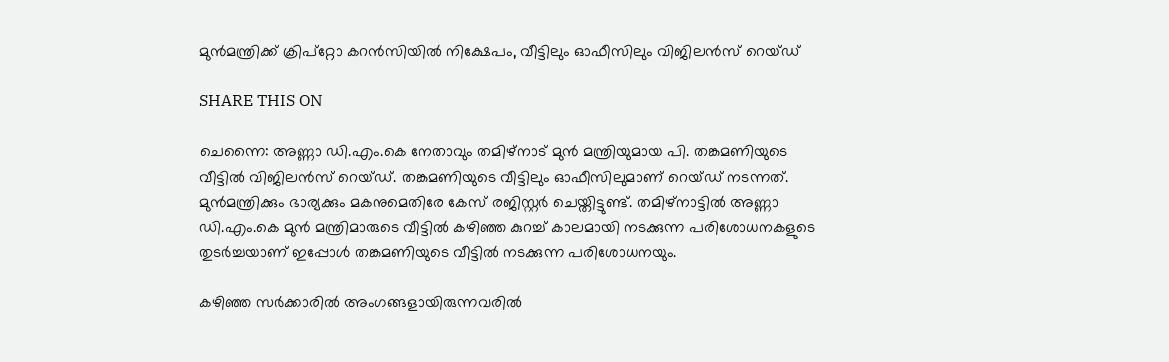മുന്‍മന്ത്രിക്ക് ക്രിപ്‌റ്റോ കറന്‍സിയില്‍ നിക്ഷേപം, വീട്ടിലും ഓഫീസിലും വിജിലന്‍സ് റെയ്ഡ്

SHARE THIS ON

ചെന്നൈ: അണ്ണാ ഡി.എം.കെ നേതാവും തമിഴ്നാട് മുൻ മന്ത്രിയുമായ പി. തങ്കമണിയുടെ വീട്ടിൽ വിജിലൻസ് റെയ്ഡ്. തങ്കമണിയുടെ വീട്ടിലും ഓഫീസിലുമാണ് റെയ്ഡ് നടന്നത്. മുൻമന്ത്രിക്കും ഭാര്യക്കും മകനുമെതിരേ കേസ് രജിസ്റ്റർ ചെയ്തിട്ടുണ്ട്. തമിഴ്നാട്ടിൽ അണ്ണാ ഡി.എം.കെ മുൻ മന്ത്രിമാരുടെ വീട്ടിൽ കഴിഞ്ഞ കുറച്ച് കാലമായി നടക്കുന്ന പരിശോധനകളുടെ തുടർച്ചയാണ് ഇപ്പോൾ തങ്കമണിയുടെ വീട്ടിൽ നടക്കുന്ന പരിശോധനയും.

കഴിഞ്ഞ സർക്കാരിൽ അംഗങ്ങളായിരുന്നവരിൽ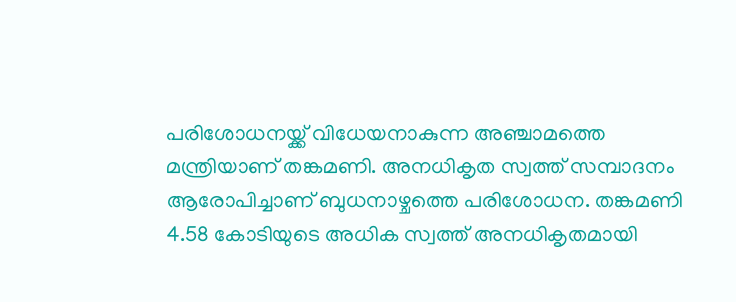പരിശോധനയ്ക്ക് വിധേയനാകുന്ന അഞ്ചാമത്തെ മന്ത്രിയാണ് തങ്കമണി. അനധികൃത സ്വത്ത് സമ്പാദനം ആരോപിച്ചാണ് ബുധനാഴ്ചത്തെ പരിശോധന. തങ്കമണി 4.58 കോടിയുടെ അധിക സ്വത്ത് അനധികൃതമായി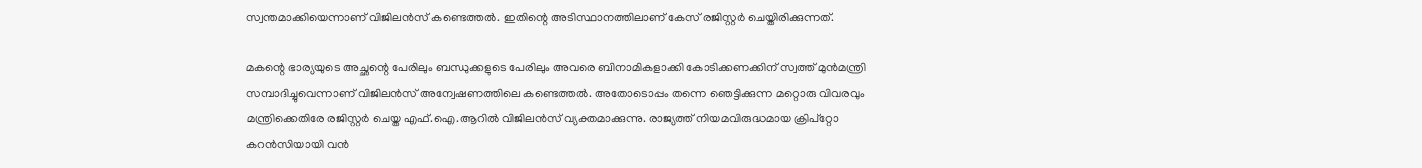സ്വന്തമാക്കിയെന്നാണ് വിജിലൻസ് കണ്ടെത്തൽ. ഇതിന്റെ അടിസ്ഥാനത്തിലാണ് കേസ് രജിസ്റ്റർ ചെയ്തിരിക്കുന്നത്.

മകന്റെ ഭാര്യയുടെ അച്ഛന്റെ പേരിലും ബന്ധുക്കളുടെ പേരിലും അവരെ ബിനാമികളാക്കി കോടിക്കണക്കിന് സ്വത്ത് മുൻമന്ത്രി സമ്പാദിച്ചുവെന്നാണ് വിജിലൻസ് അന്വേഷണത്തിലെ കണ്ടെത്തൽ. അതോടൊപ്പം തന്നെ ഞെട്ടിക്കുന്ന മറ്റൊരു വിവരവും മന്ത്രിക്കെതിരേ രജിസ്റ്റർ ചെയ്ത എഫ്.ഐ.ആറിൽ വിജിലൻസ് വ്യക്തമാക്കുന്നു. രാജ്യത്ത് നിയമവിരുദ്ധമായ ക്രിപ്റ്റോ കറൻസിയായി വൻ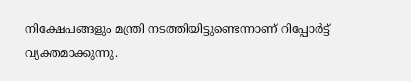നിക്ഷേപങ്ങളും മന്ത്രി നടത്തിയിട്ടുണ്ടെന്നാണ് റിപ്പോർട്ട് വ്യക്തമാക്കുന്നു.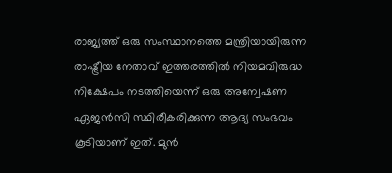രാജ്യത്ത് ഒരു സംസ്ഥാനത്തെ മന്ത്രിയായിരുന്ന രാഷ്ട്രീയ നേതാവ് ഇത്തരത്തിൽ നിയമവിരുദ്ധ നിക്ഷേപം നടത്തിയെന്ന് ഒരു അന്വേഷണ ഏജൻസി സ്ഥിരീകരിക്കുന്ന ആദ്യ സംഭവം കൂടിയാണ് ഇത്. മുൻ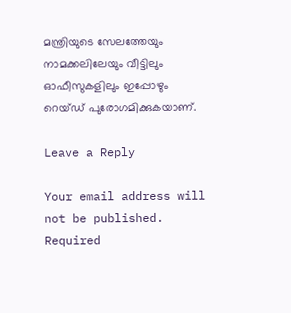മന്ത്രിയുടെ സേലത്തേയും നാമക്കലിലേയും വീട്ടിലും ഓഫീസുകളിലും ഇപ്പോഴും റെയ്ഡ് പുരോഗമിക്കുകയാണ്.

Leave a Reply

Your email address will not be published. Required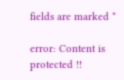fields are marked *

error: Content is protected !!